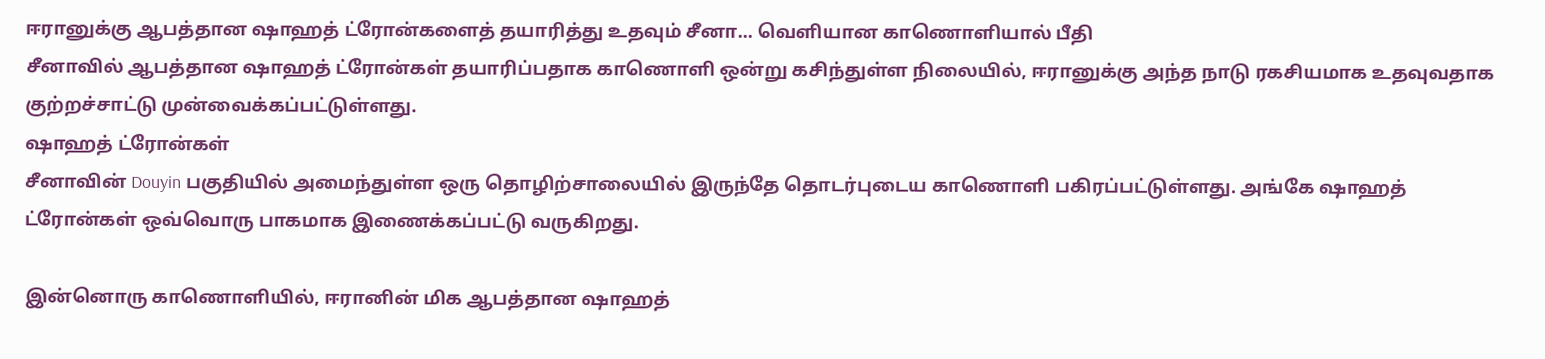ஈரானுக்கு ஆபத்தான ஷாஹத் ட்ரோன்களைத் தயாரித்து உதவும் சீனா... வெளியான காணொளியால் பீதி
சீனாவில் ஆபத்தான ஷாஹத் ட்ரோன்கள் தயாரிப்பதாக காணொளி ஒன்று கசிந்துள்ள நிலையில், ஈரானுக்கு அந்த நாடு ரகசியமாக உதவுவதாக குற்றச்சாட்டு முன்வைக்கப்பட்டுள்ளது.
ஷாஹத் ட்ரோன்கள்
சீனாவின் Douyin பகுதியில் அமைந்துள்ள ஒரு தொழிற்சாலையில் இருந்தே தொடர்புடைய காணொளி பகிரப்பட்டுள்ளது. அங்கே ஷாஹத் ட்ரோன்கள் ஒவ்வொரு பாகமாக இணைக்கப்பட்டு வருகிறது.

இன்னொரு காணொளியில், ஈரானின் மிக ஆபத்தான ஷாஹத்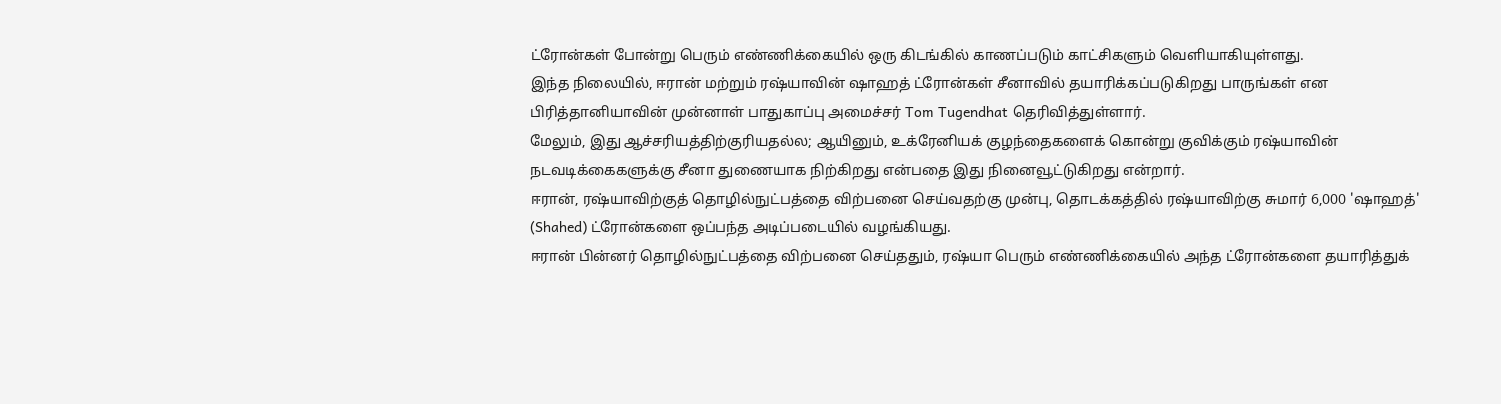ட்ரோன்கள் போன்று பெரும் எண்ணிக்கையில் ஒரு கிடங்கில் காணப்படும் காட்சிகளும் வெளியாகியுள்ளது.
இந்த நிலையில், ஈரான் மற்றும் ரஷ்யாவின் ஷாஹத் ட்ரோன்கள் சீனாவில் தயாரிக்கப்படுகிறது பாருங்கள் என பிரித்தானியாவின் முன்னாள் பாதுகாப்பு அமைச்சர் Tom Tugendhat தெரிவித்துள்ளார்.
மேலும், இது ஆச்சரியத்திற்குரியதல்ல; ஆயினும், உக்ரேனியக் குழந்தைகளைக் கொன்று குவிக்கும் ரஷ்யாவின் நடவடிக்கைகளுக்கு சீனா துணையாக நிற்கிறது என்பதை இது நினைவூட்டுகிறது என்றார்.
ஈரான், ரஷ்யாவிற்குத் தொழில்நுட்பத்தை விற்பனை செய்வதற்கு முன்பு, தொடக்கத்தில் ரஷ்யாவிற்கு சுமார் 6,000 'ஷாஹத்' (Shahed) ட்ரோன்களை ஒப்பந்த அடிப்படையில் வழங்கியது.
ஈரான் பின்னர் தொழில்நுட்பத்தை விற்பனை செய்ததும், ரஷ்யா பெரும் எண்ணிக்கையில் அந்த ட்ரோன்களை தயாரித்துக்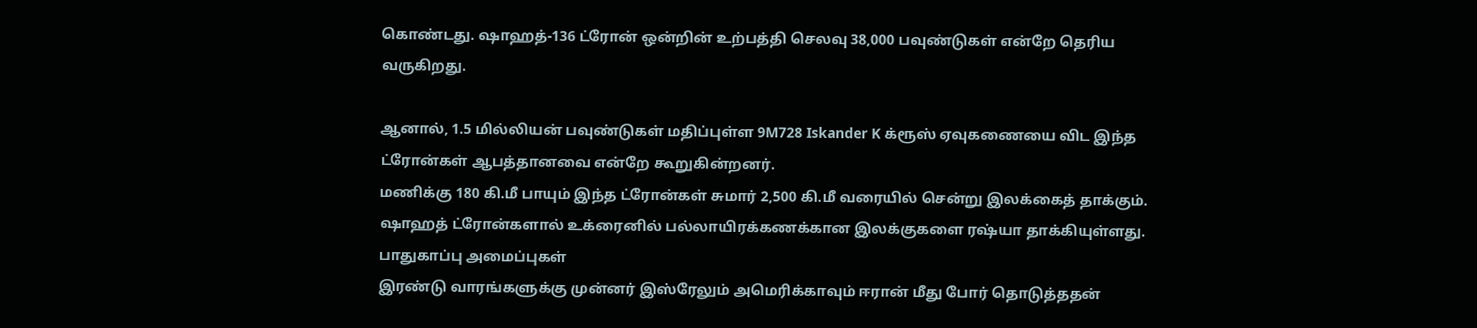கொண்டது. ஷாஹத்-136 ட்ரோன் ஒன்றின் உற்பத்தி செலவு 38,000 பவுண்டுகள் என்றே தெரிய வருகிறது.

ஆனால், 1.5 மில்லியன் பவுண்டுகள் மதிப்புள்ள 9M728 Iskander K க்ரூஸ் ஏவுகணையை விட இந்த ட்ரோன்கள் ஆபத்தானவை என்றே கூறுகின்றனர்.
மணிக்கு 180 கி.மீ பாயும் இந்த ட்ரோன்கள் சுமார் 2,500 கி.மீ வரையில் சென்று இலக்கைத் தாக்கும். ஷாஹத் ட்ரோன்களால் உக்ரைனில் பல்லாயிரக்கணக்கான இலக்குகளை ரஷ்யா தாக்கியுள்ளது.
பாதுகாப்பு அமைப்புகள்
இரண்டு வாரங்களுக்கு முன்னர் இஸ்ரேலும் அமெரிக்காவும் ஈரான் மீது போர் தொடுத்ததன்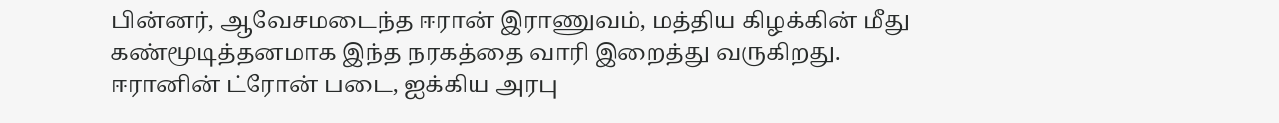பின்னர், ஆவேசமடைந்த ஈரான் இராணுவம், மத்திய கிழக்கின் மீது கண்மூடித்தனமாக இந்த நரகத்தை வாரி இறைத்து வருகிறது.
ஈரானின் ட்ரோன் படை, ஐக்கிய அரபு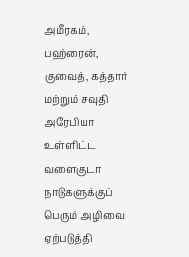அமீரகம், பஹ்ரைன், குவைத், கத்தார் மற்றும் சவுதி அரேபியா உள்ளிட்ட வளைகுடா நாடுகளுக்குப் பெரும் அழிவை ஏற்படுத்தி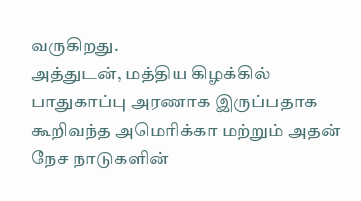வருகிறது.
அத்துடன், மத்திய கிழக்கில் பாதுகாப்பு அரணாக இருப்பதாக கூறிவந்த அமெரிக்கா மற்றும் அதன் நேச நாடுகளின்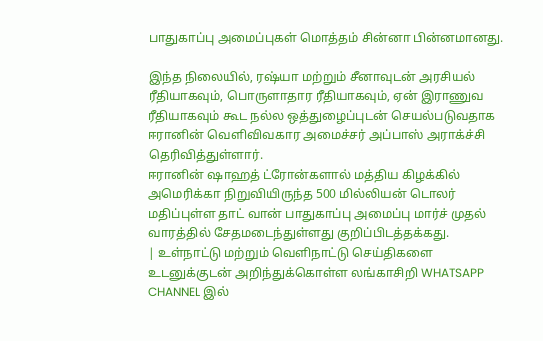பாதுகாப்பு அமைப்புகள் மொத்தம் சின்னா பின்னமானது.

இந்த நிலையில், ரஷ்யா மற்றும் சீனாவுடன் அரசியல் ரீதியாகவும், பொருளாதார ரீதியாகவும், ஏன் இராணுவ ரீதியாகவும் கூட நல்ல ஒத்துழைப்புடன் செயல்படுவதாக ஈரானின் வெளிவிவகார அமைச்சர் அப்பாஸ் அராக்ச்சி தெரிவித்துள்ளார்.
ஈரானின் ஷாஹத் ட்ரோன்களால் மத்திய கிழக்கில் அமெரிக்கா நிறுவியிருந்த 500 மில்லியன் டொலர் மதிப்புள்ள தாட் வான் பாதுகாப்பு அமைப்பு மார்ச் முதல் வாரத்தில் சேதமடைந்துள்ளது குறிப்பிடத்தக்கது.
| உள்நாட்டு மற்றும் வெளிநாட்டு செய்திகளை உடனுக்குடன் அறிந்துக்கொள்ள லங்காசிறி WHATSAPP CHANNEL இல்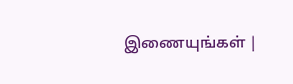இணையுங்கள் |